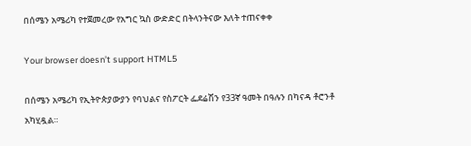በሰሜን አሜሪካ የተጀመረው የአግር ኳስ ውድድር በትላንትናው እለት ተጠናቀቀ

Your browser doesn’t support HTML5

በሰሜን አሜሪካ የኢትዮጵያውያን የባህልና የስፖርት ፌደሬሽን የ33ኛ ዓመት በዓሉን በካናዳ ቶሮንቶ አካሂዷል።